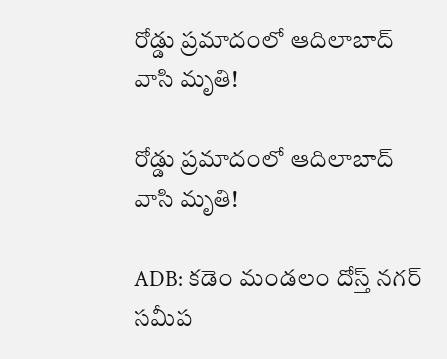రోడ్డు ప్రమాదంలో ఆదిలాబాద్ వాసి మృతి!

రోడ్డు ప్రమాదంలో ఆదిలాబాద్ వాసి మృతి!

ADB: కడెం మండలం దోస్త్ నగర్ సమీప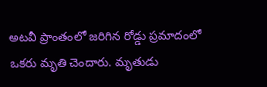అటవీ ప్రాంతంలో జరిగిన రోడ్డు ప్రమాదంలో ఒకరు మృతి చెందారు. మృతుడు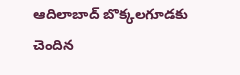ఆదిలాబాద్ బొక్కలగూడకు చెందిన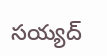సయ్యద్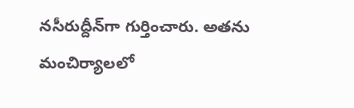నసీరుద్దీన్‌గా గుర్తించారు. అతను మంచిర్యాలలో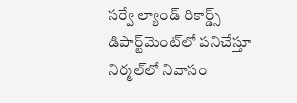సర్వే ల్యాండ్ రికార్డ్స్ డిపార్ట్‌మెంట్‌లో పనిచేస్తూ నిర్మల్‌లో నివాసం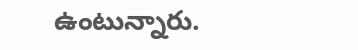ఉంటున్నారు.